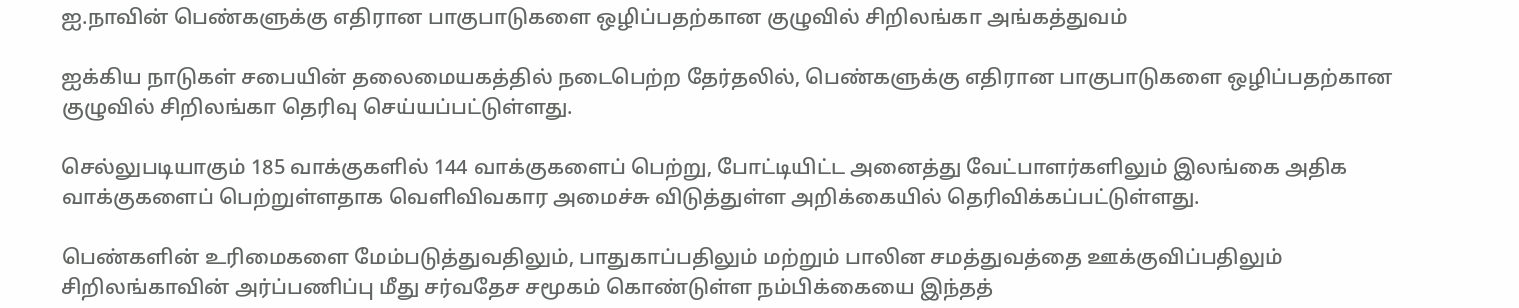ஐ.நாவின் பெண்களுக்கு எதிரான பாகுபாடுகளை ஒழிப்பதற்கான குழுவில் சிறிலங்கா அங்கத்துவம்

ஐக்கிய நாடுகள் சபையின் தலைமையகத்தில் நடைபெற்ற தேர்தலில், பெண்களுக்கு எதிரான பாகுபாடுகளை ஒழிப்பதற்கான குழுவில் சிறிலங்கா தெரிவு செய்யப்பட்டுள்ளது.

செல்லுபடியாகும் 185 வாக்குகளில் 144 வாக்குகளைப் பெற்று, போட்டியிட்ட அனைத்து வேட்பாளர்களிலும் இலங்கை அதிக வாக்குகளைப் பெற்றுள்ளதாக வெளிவிவகார அமைச்சு விடுத்துள்ள அறிக்கையில் தெரிவிக்கப்பட்டுள்ளது.

பெண்களின் உரிமைகளை மேம்படுத்துவதிலும், பாதுகாப்பதிலும் மற்றும் பாலின சமத்துவத்தை ஊக்குவிப்பதிலும் சிறிலங்காவின் அர்ப்பணிப்பு மீது சர்வதேச சமூகம் கொண்டுள்ள நம்பிக்கையை இந்தத்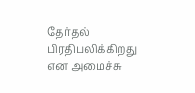தேர்தல் பிரதிபலிக்கிறது என அமைச்சு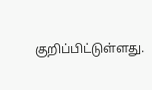குறிப்பிட்டுள்ளது.